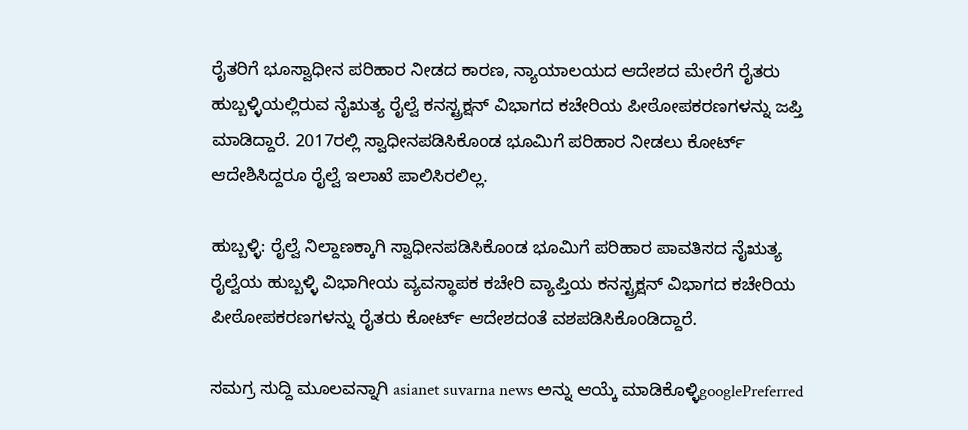ರೈತರಿಗೆ ಭೂಸ್ವಾಧೀನ ಪರಿಹಾರ ನೀಡದ ಕಾರಣ, ನ್ಯಾಯಾಲಯದ ಆದೇಶದ ಮೇರೆಗೆ ರೈತರು ಹುಬ್ಬಳ್ಳಿಯಲ್ಲಿರುವ ನೈಋತ್ಯ ರೈಲ್ವೆ ಕನಸ್ಟ್ರಕ್ಷನ್ ವಿಭಾಗದ ಕಚೇರಿಯ ಪೀಠೋಪಕರಣಗಳನ್ನು ಜಪ್ತಿ ಮಾಡಿದ್ದಾರೆ. 2017ರಲ್ಲಿ ಸ್ವಾಧೀನಪಡಿಸಿಕೊಂಡ ಭೂಮಿಗೆ ಪರಿಹಾರ ನೀಡಲು ಕೋರ್ಟ್ ಆದೇಶಿಸಿದ್ದರೂ ರೈಲ್ವೆ ಇಲಾಖೆ ಪಾಲಿಸಿರಲಿಲ್ಲ.

ಹುಬ್ಬಳ್ಳಿ: ರೈಲ್ವೆ ನಿಲ್ದಾಣಕ್ಕಾಗಿ ಸ್ವಾಧೀನಪಡಿಸಿಕೊಂಡ ಭೂಮಿಗೆ ಪರಿಹಾರ ಪಾವತಿಸದ ನೈಋತ್ಯ ರೈಲ್ವೆಯ ಹುಬ್ಬಳ್ಳಿ ವಿಭಾಗೀಯ ವ್ಯವಸ್ಥಾಪಕ ಕಚೇರಿ ವ್ಯಾಪ್ತಿಯ ಕನಸ್ಟ್ರಕ್ಷನ್ ವಿಭಾಗದ ಕಚೇರಿಯ ಪೀಠೋಪಕರಣಗಳನ್ನು ರೈತರು ಕೋರ್ಟ್ ಆದೇಶದಂತೆ ವಶಪಡಿಸಿಕೊಂಡಿದ್ದಾರೆ.

ಸಮಗ್ರ ಸುದ್ದಿ ಮೂಲವನ್ನಾಗಿ asianet suvarna news ಅನ್ನು ಆಯ್ಕೆ ಮಾಡಿಕೊಳ್ಳಿgooglePreferred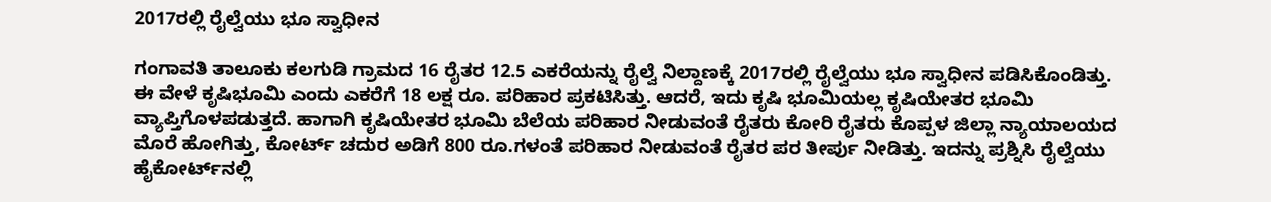2017ರಲ್ಲಿ ರೈಲ್ವೆಯು ಭೂ ಸ್ವಾಧೀನ

ಗಂಗಾವತಿ ತಾಲೂಕು ಕಲಗುಡಿ ಗ್ರಾಮದ 16 ರೈತರ 12.5 ಎಕರೆಯನ್ನು ರೈಲ್ವೆ ನಿಲ್ದಾಣಕ್ಕೆ 2017ರಲ್ಲಿ ರೈಲ್ವೆಯು ಭೂ ಸ್ವಾಧೀನ ಪಡಿಸಿಕೊಂಡಿತ್ತು. ಈ ವೇಳೆ ಕೃಷಿಭೂಮಿ ಎಂದು ಎಕರೆಗೆ 18 ಲಕ್ಷ ರೂ. ಪರಿಹಾರ ಪ್ರಕಟಿಸಿತ್ತು. ಆದರೆ, ಇದು ಕೃಷಿ ಭೂಮಿಯಲ್ಲ ಕೃಷಿಯೇತರ ಭೂಮಿ ವ್ಯಾಪ್ತಿಗೊಳಪಡುತ್ತದೆ. ಹಾಗಾಗಿ ಕೃಷಿಯೇತರ ಭೂಮಿ ಬೆಲೆಯ ಪರಿಹಾರ ನೀಡುವಂತೆ ರೈತರು ಕೋರಿ ರೈತರು ಕೊಪ್ಪಳ ಜಿಲ್ಲಾ ನ್ಯಾಯಾಲಯದ ಮೊರೆ ಹೋಗಿತ್ತು, ಕೋರ್ಟ್ ಚದುರ ಅಡಿಗೆ 800 ರೂ.ಗಳಂತೆ ಪರಿಹಾರ ನೀಡುವಂತೆ ರೈತರ ಪರ ತೀರ್ಪು ನೀಡಿತ್ತು. ಇದನ್ನು ಪ್ರಶ್ನಿಸಿ ರೈಲ್ವೆಯು ಹೈಕೋರ್ಟ್‌ನಲ್ಲಿ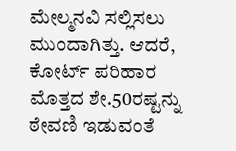ಮೇಲ್ಮನವಿ ಸಲ್ಲಿಸಲು ಮುಂದಾಗಿತ್ತು. ಆದರೆ, ಕೋರ್ಟ್ ಪರಿಹಾರ ಮೊತ್ತದ ಶೇ.50ರಷ್ಟನ್ನು ಠೇವಣಿ ಇಡುವಂತೆ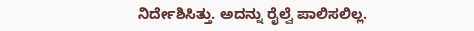ನಿರ್ದೇಶಿಸಿತ್ತು. ಅದನ್ನು ರೈಲ್ವೆ ಪಾಲಿಸಲಿಲ್ಲ.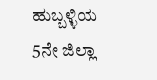ಹುಬ್ಬಳ್ಳಿಯ 5ನೇ ಜಿಲ್ಲಾ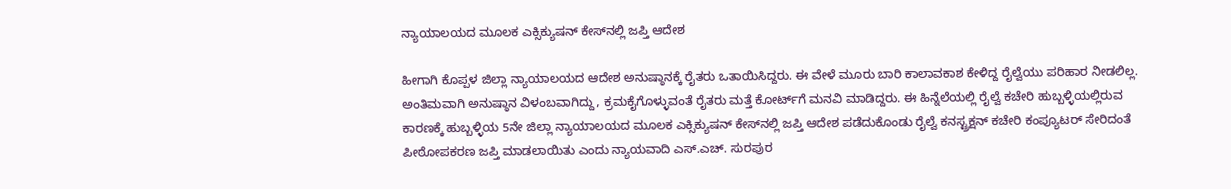ನ್ಯಾಯಾಲಯದ ಮೂಲಕ ಎಕ್ಸಿಕ್ಯುಷನ್ ಕೇಸ್‌ನಲ್ಲಿ ಜಪ್ತಿ ಆದೇಶ

ಹೀಗಾಗಿ ಕೊಪ್ಪಳ ಜಿಲ್ಲಾ ನ್ಯಾಯಾಲಯದ ಆದೇಶ ಅನುಷ್ಠಾನಕ್ಕೆ ರೈತರು ಒತಾಯಿಸಿದ್ದರು. ಈ ವೇಳೆ ಮೂರು ಬಾರಿ ಕಾಲಾವಕಾಶ ಕೇಳಿದ್ದ ರೈಲ್ವೆಯು ಪರಿಹಾರ ನೀಡಲಿಲ್ಲ. ಅಂತಿಮವಾಗಿ ಅನುಷ್ಠಾನ ವಿಳಂಬವಾಗಿದ್ದು, ಕ್ರಮಕೈಗೊಳ್ಳುವಂತೆ ರೈತರು ಮತ್ತೆ ಕೋರ್ಟ್‌ಗೆ ಮನವಿ ಮಾಡಿದ್ದರು. ಈ ಹಿನ್ನೆಲೆಯಲ್ಲಿ ರೈಲ್ವೆ ಕಚೇರಿ ಹುಬ್ಬಳ್ಳಿಯಲ್ಲಿರುವ ಕಾರಣಕ್ಕೆ ಹುಬ್ಬಳ್ಳಿಯ 5ನೇ ಜಿಲ್ಲಾ ನ್ಯಾಯಾಲಯದ ಮೂಲಕ ಎಕ್ಸಿಕ್ಯುಷನ್ ಕೇಸ್‌ನಲ್ಲಿ ಜಪ್ತಿ ಆದೇಶ ಪಡೆದುಕೊಂಡು ರೈಲ್ವೆ ಕನಸ್ಟ್ರಕ್ಷನ್ ಕಚೇರಿ ಕಂಪ್ಯೂಟರ್ ಸೇರಿದಂತೆ ಪೀಠೋಪಕರಣ ಜಪ್ತಿ ಮಾಡಲಾಯಿತು ಎಂದು ನ್ಯಾಯವಾದಿ ಎಸ್.ಎಚ್. ಸುರಪುರ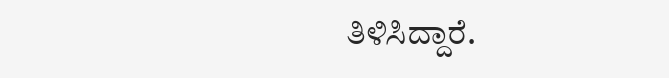ತಿಳಿಸಿದ್ದಾರೆ.